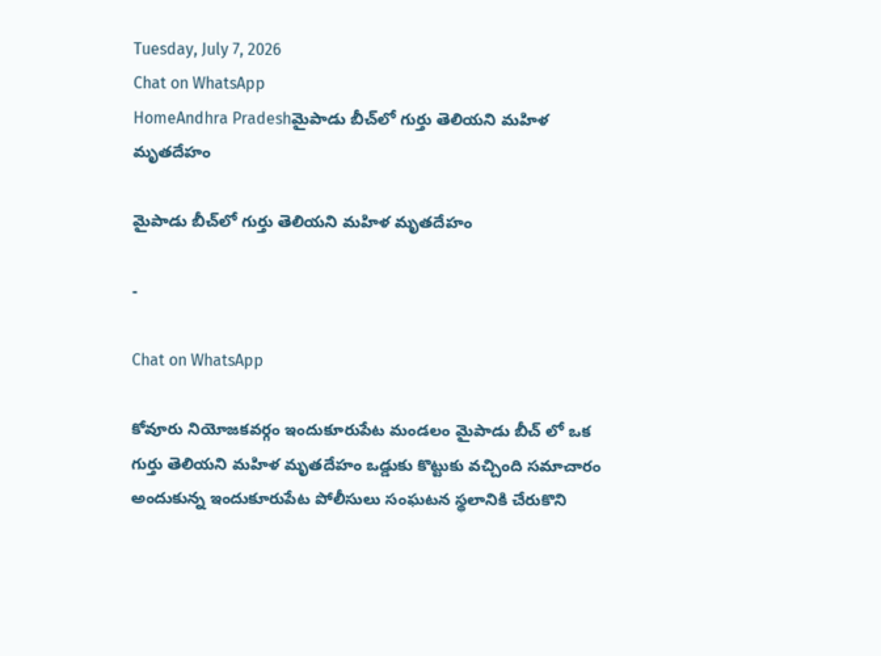Tuesday, July 7, 2026
Chat on WhatsApp
HomeAndhra Pradeshమైపాడు బీచ్‌లో గుర్తు తెలియని మహిళ మృతదేహం

మైపాడు బీచ్‌లో గుర్తు తెలియని మహిళ మృతదేహం

-

Chat on WhatsApp

కోవూరు నియోజకవర్గం ఇందుకూరుపేట మండలం మైపాడు బీచ్ లో ఒక గుర్తు తెలియని మహిళ మృతదేహం ఒడ్డుకు కొట్టుకు వచ్చింది సమాచారం అందుకున్న ఇందుకూరుపేట పోలీసులు సంఘటన స్థలానికి చేరుకొని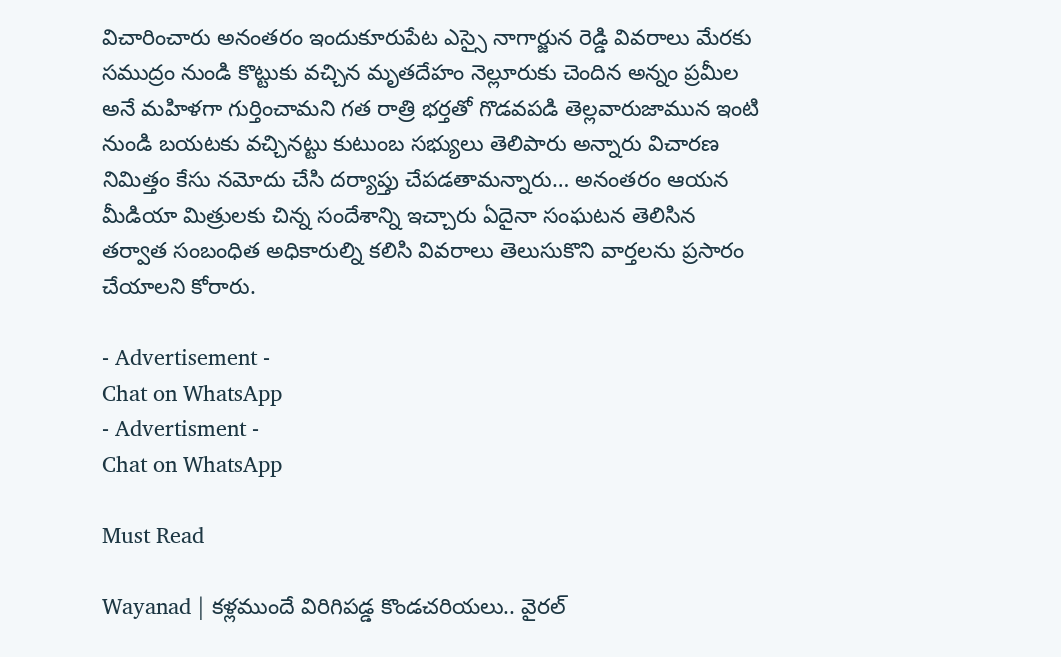విచారించారు అనంతరం ఇందుకూరుపేట ఎస్సై నాగార్జున రెడ్డి వివరాలు మేరకు సముద్రం నుండి కొట్టుకు వచ్చిన మృతదేహం నెల్లూరుకు చెందిన అన్నం ప్రమీల అనే మహిళగా గుర్తించామని గత రాత్రి భర్తతో గొడవపడి తెల్లవారుజామున ఇంటి నుండి బయటకు వచ్చినట్టు కుటుంబ సభ్యులు తెలిపారు అన్నారు విచారణ నిమిత్తం కేసు నమోదు చేసి దర్యాప్తు చేపడతామన్నారు… అనంతరం ఆయన మీడియా మిత్రులకు చిన్న సందేశాన్ని ఇచ్చారు ఏదైనా సంఘటన తెలిసిన తర్వాత సంబంధిత అధికారుల్ని కలిసి వివరాలు తెలుసుకొని వార్తలను ప్రసారం చేయాలని కోరారు.

- Advertisement -
Chat on WhatsApp
- Advertisment -
Chat on WhatsApp

Must Read

Wayanad | కళ్లముందే విరిగిపడ్డ కొండచరియలు.. వైరల్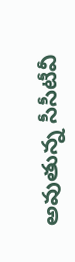అవుతున్న సీసీటీవీ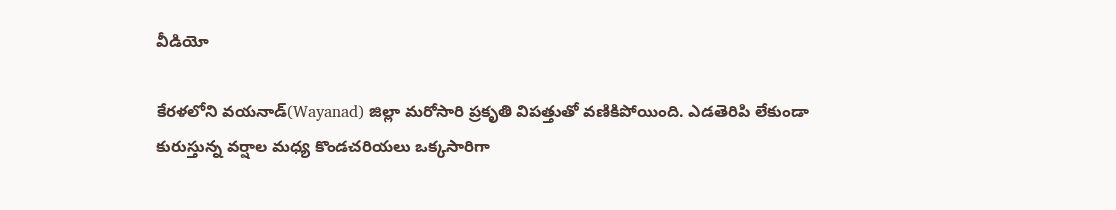వీడియో

కేరళలోని వయనాడ్(Wayanad) జిల్లా మరోసారి ప్రకృతి విపత్తుతో వణికిపోయింది. ఎడతెరిపి లేకుండా కురుస్తున్న వర్షాల మధ్య కొండచరియలు ఒక్కసారిగా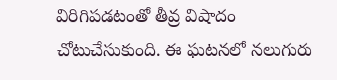విరిగిపడటంతో తీవ్ర విషాదం చోటుచేసుకుంది. ఈ ఘటనలో నలుగురు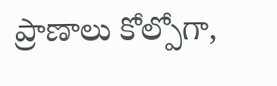ప్రాణాలు కోల్పోగా,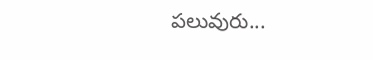పలువురు...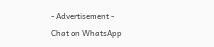- Advertisement -
Chat on WhatsApp